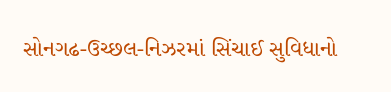સોનગઢ-ઉચ્છલ-નિઝરમાં સિંચાઈ સુવિધાનો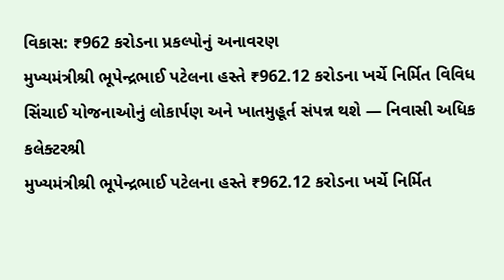વિકાસ: ₹962 કરોડના પ્રકલ્પોનું અનાવરણ
મુખ્યમંત્રીશ્રી ભૂપેન્દ્રભાઈ પટેલના હસ્તે ₹962.12 કરોડના ખર્ચે નિર્મિત વિવિધ સિંચાઈ યોજનાઓનું લોકાર્પણ અને ખાતમુહૂર્ત સંપન્ન થશે — નિવાસી અધિક કલેક્ટરશ્રી
મુખ્યમંત્રીશ્રી ભૂપેન્દ્રભાઈ પટેલના હસ્તે ₹962.12 કરોડના ખર્ચે નિર્મિત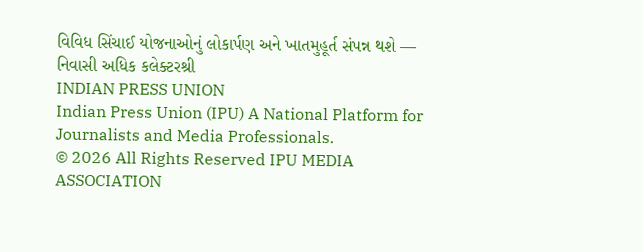વિવિધ સિંચાઈ યોજનાઓનું લોકાર્પણ અને ખાતમુહૂર્ત સંપન્ન થશે — નિવાસી અધિક કલેક્ટરશ્રી
INDIAN PRESS UNION
Indian Press Union (IPU) A National Platform for Journalists and Media Professionals.
© 2026 All Rights Reserved IPU MEDIA ASSOCIATION